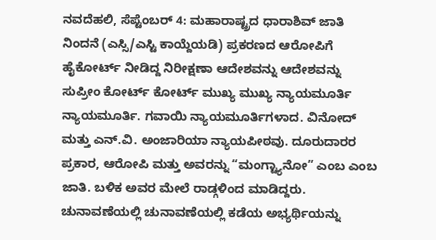ನವದೆಹಲಿ, ಸೆಪ್ಟೆಂಬರ್ 4: ಮಹಾರಾಷ್ಟ್ರದ ಧಾರಾಶಿವ್ ಜಾತಿ ನಿಂದನೆ (ಎಸ್ಸಿ/ಎಸ್ಟಿ ಕಾಯ್ದೆಯಡಿ) ಪ್ರಕರಣದ ಆರೋಪಿಗೆ ಹೈಕೋರ್ಟ್ ನೀಡಿದ್ದ ನಿರೀಕ್ಷಣಾ ಆದೇಶವನ್ನು ಆದೇಶವನ್ನು ಸುಪ್ರೀಂ ಕೋರ್ಟ್ ಕೋರ್ಟ್ ಮುಖ್ಯ ಮುಖ್ಯ ನ್ಯಾಯಮೂರ್ತಿ ನ್ಯಾಯಮೂರ್ತಿ. ಗವಾಯಿ ನ್ಯಾಯಮೂರ್ತಿಗಳಾದ. ವಿನೋದ್ ಮತ್ತು ಎನ್.ವಿ. ಅಂಜಾರಿಯಾ ನ್ಯಾಯಪೀಠವು. ದೂರುದಾರರ ಪ್ರಕಾರ, ಆರೋಪಿ ಮತ್ತು ಅವರನ್ನು “ಮಂಗ್ಟ್ಯಾನೋ” ಎಂಬ ಎಂಬ ಜಾತಿ. ಬಳಿಕ ಅವರ ಮೇಲೆ ರಾಡ್ಗಳಿಂದ ಮಾಡಿದ್ದರು.
ಚುನಾವಣೆಯಲ್ಲಿ ಚುನಾವಣೆಯಲ್ಲಿ ಕಡೆಯ ಅಭ್ಯರ್ಥಿಯನ್ನು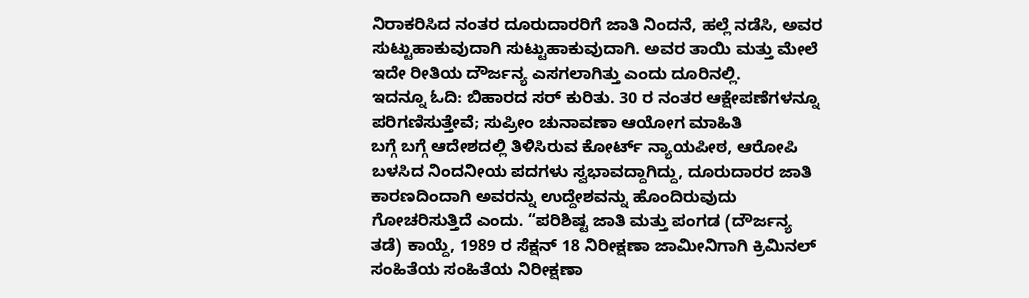ನಿರಾಕರಿಸಿದ ನಂತರ ದೂರುದಾರರಿಗೆ ಜಾತಿ ನಿಂದನೆ, ಹಲ್ಲೆ ನಡೆಸಿ, ಅವರ ಸುಟ್ಟುಹಾಕುವುದಾಗಿ ಸುಟ್ಟುಹಾಕುವುದಾಗಿ. ಅವರ ತಾಯಿ ಮತ್ತು ಮೇಲೆ ಇದೇ ರೀತಿಯ ದೌರ್ಜನ್ಯ ಎಸಗಲಾಗಿತ್ತು ಎಂದು ದೂರಿನಲ್ಲಿ.
ಇದನ್ನೂ ಓದಿ: ಬಿಹಾರದ ಸರ್ ಕುರಿತು. 30 ರ ನಂತರ ಆಕ್ಷೇಪಣೆಗಳನ್ನೂ ಪರಿಗಣಿಸುತ್ತೇವೆ; ಸುಪ್ರೀಂ ಚುನಾವಣಾ ಆಯೋಗ ಮಾಹಿತಿ
ಬಗ್ಗೆ ಬಗ್ಗೆ ಆದೇಶದಲ್ಲಿ ತಿಳಿಸಿರುವ ಕೋರ್ಟ್ ನ್ಯಾಯಪೀಠ, ಆರೋಪಿ ಬಳಸಿದ ನಿಂದನೀಯ ಪದಗಳು ಸ್ವಭಾವದ್ದಾಗಿದ್ದು, ದೂರುದಾರರ ಜಾತಿ ಕಾರಣದಿಂದಾಗಿ ಅವರನ್ನು ಉದ್ದೇಶವನ್ನು ಹೊಂದಿರುವುದು ಗೋಚರಿಸುತ್ತಿದೆ ಎಂದು. “ಪರಿಶಿಷ್ಟ ಜಾತಿ ಮತ್ತು ಪಂಗಡ (ದೌರ್ಜನ್ಯ ತಡೆ) ಕಾಯ್ದೆ, 1989 ರ ಸೆಕ್ಷನ್ 18 ನಿರೀಕ್ಷಣಾ ಜಾಮೀನಿಗಾಗಿ ಕ್ರಿಮಿನಲ್ ಸಂಹಿತೆಯ ಸಂಹಿತೆಯ ನಿರೀಕ್ಷಣಾ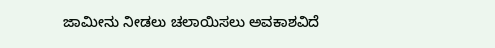ಜಾಮೀನು ನೀಡಲು ಚಲಾಯಿಸಲು ಅವಕಾಶವಿದೆ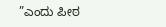”ಎಂದು ಪೀಠ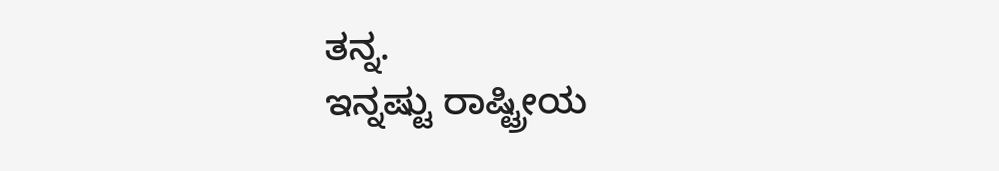ತನ್ನ.
ಇನ್ನಷ್ಟು ರಾಷ್ಟ್ರೀಯ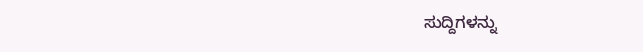ಸುದ್ದಿಗಳನ್ನು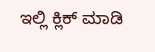ಇಲ್ಲಿ ಕ್ಲಿಕ್ ಮಾಡಿ